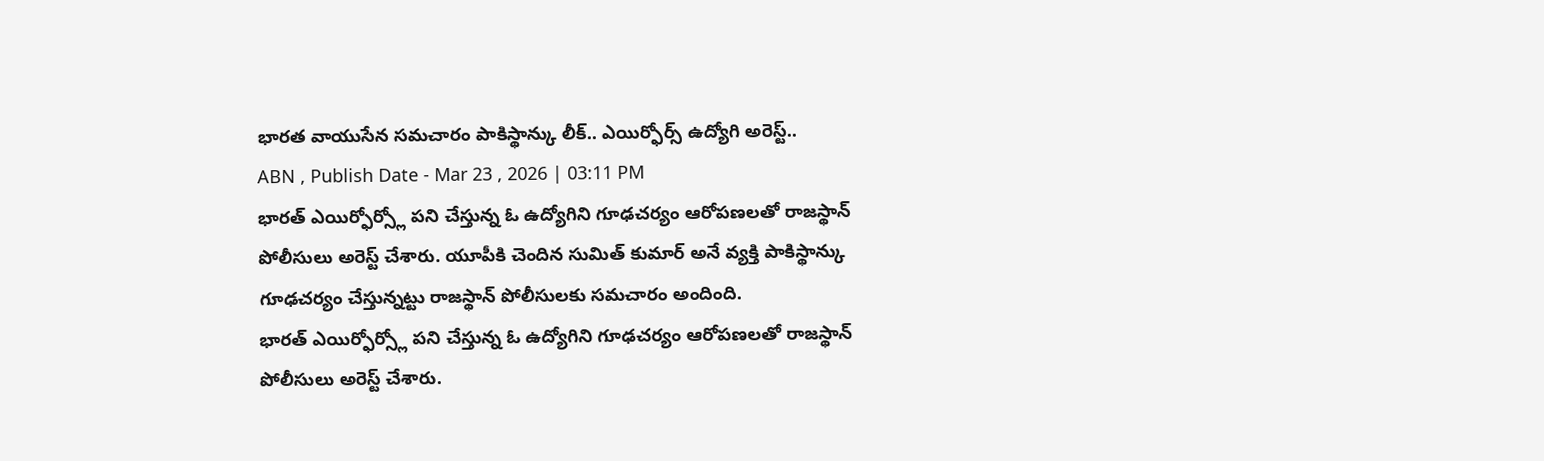భారత వాయుసేన సమచారం పాకిస్థాన్కు లీక్.. ఎయిర్ఫోర్స్ ఉద్యోగి అరెస్ట్..
ABN , Publish Date - Mar 23 , 2026 | 03:11 PM
భారత్ ఎయిర్ఫోర్స్లో పని చేస్తున్న ఓ ఉద్యోగిని గూఢచర్యం ఆరోపణలతో రాజస్థాన్ పోలీసులు అరెస్ట్ చేశారు. యూపీకి చెందిన సుమిత్ కుమార్ అనే వ్యక్తి పాకిస్థాన్కు గూఢచర్యం చేస్తున్నట్టు రాజస్థాన్ పోలీసులకు సమచారం అందింది.
భారత్ ఎయిర్ఫోర్స్లో పని చేస్తున్న ఓ ఉద్యోగిని గూఢచర్యం ఆరోపణలతో రాజస్థాన్ పోలీసులు అరెస్ట్ చేశారు.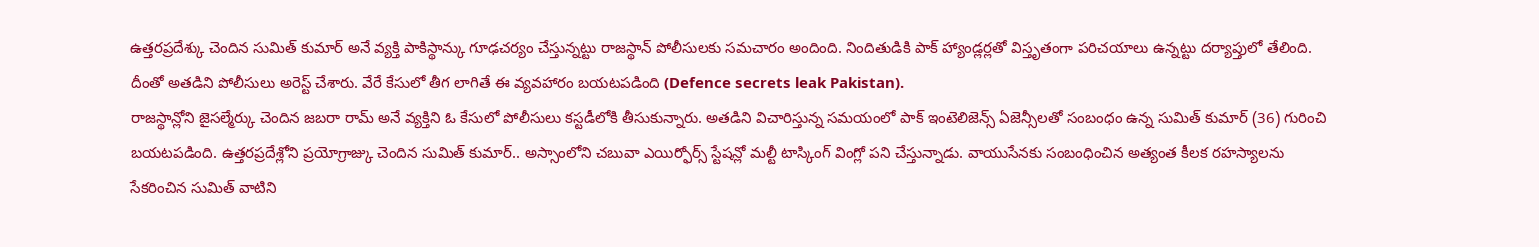ఉత్తరప్రదేశ్కు చెందిన సుమిత్ కుమార్ అనే వ్యక్తి పాకిస్థాన్కు గూఢచర్యం చేస్తున్నట్టు రాజస్థాన్ పోలీసులకు సమచారం అందింది. నిందితుడికి పాక్ హ్యాండ్లర్లతో విస్తృతంగా పరిచయాలు ఉన్నట్టు దర్యాప్తులో తేలింది. దీంతో అతడిని పోలీసులు అరెస్ట్ చేశారు. వేరే కేసులో తీగ లాగితే ఈ వ్యవహారం బయటపడింది (Defence secrets leak Pakistan).
రాజస్థాన్లోని జైసల్మేర్కు చెందిన జబరా రామ్ అనే వ్యక్తిని ఓ కేసులో పోలీసులు కస్టడీలోకి తీసుకున్నారు. అతడిని విచారిస్తున్న సమయంలో పాక్ ఇంటెలిజెన్స్ ఏజెన్సీలతో సంబంధం ఉన్న సుమిత్ కుమార్ (36) గురించి బయటపడింది. ఉత్తరప్రదేశ్లోని ప్రయోగ్రాజ్కు చెందిన సుమిత్ కుమార్.. అస్సాంలోని చబువా ఎయిర్ఫోర్స్ స్టేషన్లో మల్టీ టాస్కింగ్ వింగ్లో పని చేస్తున్నాడు. వాయుసేనకు సంబంధించిన అత్యంత కీలక రహస్యాలను సేకరించిన సుమిత్ వాటిని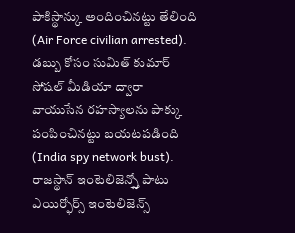పాకిస్థాన్కు అందించినట్టు తేలింది (Air Force civilian arrested).
డబ్బు కోసం సుమిత్ కుమార్ సోషల్ మీడియా ద్వారా వాయుసేన రహస్యాలను పాక్కు పంపించినట్టు బయటపడింది (India spy network bust). రాజస్థాన్ ఇంటెలిజెన్స్తో పాటు ఎయిర్ఫోర్స్ ఇంటెలిజెన్స్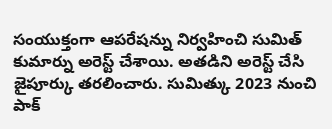సంయుక్తంగా ఆపరేషన్ను నిర్వహించి సుమిత్ కుమార్ను అరెస్ట్ చేశాయి. అతడిని అరెస్ట్ చేసి జైపూర్కు తరలించారు. సుమిత్కు 2023 నుంచి పాక్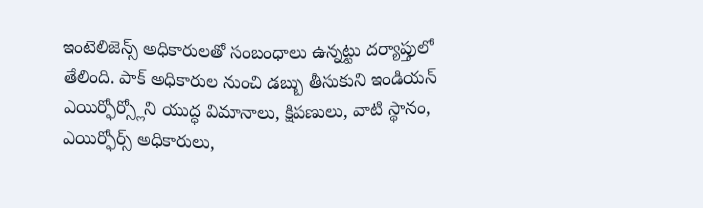ఇంటెలిజెన్స్ అధికారులతో సంబంధాలు ఉన్నట్టు దర్యాప్తులో తేలింది. పాక్ అధికారుల నుంచి డబ్బు తీసుకుని ఇండియన్ ఎయిర్ఫోర్స్లోని యుద్ధ విమానాలు, క్షిపణులు, వాటి స్థానం, ఎయిర్ఫోర్స్ అధికారులు,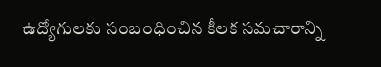ఉద్యోగులకు సంబంధించిన కీలక సమచారాన్ని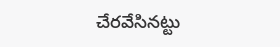చేరవేసినట్టు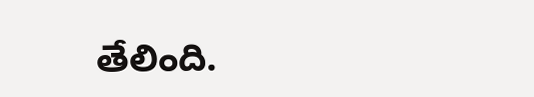తేలింది.